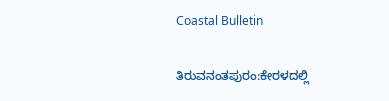Coastal Bulletin

ತಿರುವನಂತಪುರಂ:ಕೇರಳದಲ್ಲಿ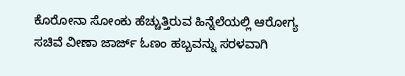ಕೊರೋನಾ ಸೋಂಕು ಹೆಚ್ಚುತ್ತಿರುವ ಹಿನ್ನೆಲೆಯಲ್ಲಿ ಆರೋಗ್ಯ ಸಚಿವೆ ವೀಣಾ ಜಾರ್ಜ್ ಓಣಂ ಹಬ್ಬವನ್ನು ಸರಳವಾಗಿ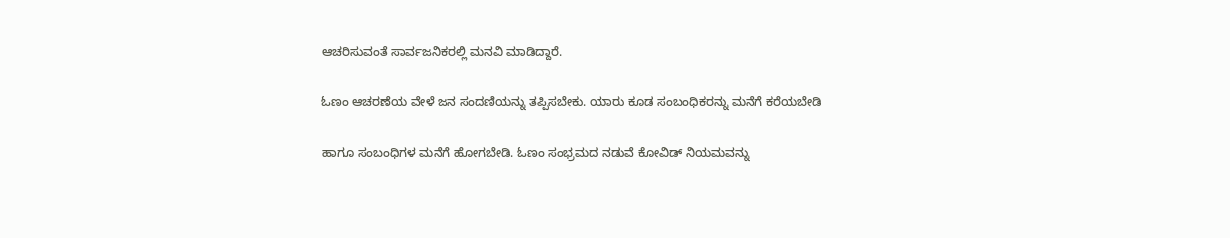ಆಚರಿಸುವಂತೆ ಸಾರ್ವಜನಿಕರಲ್ಲಿ ಮನವಿ ಮಾಡಿದ್ದಾರೆ.

ಓಣಂ ಆಚರಣೆಯ ವೇಳೆ ಜನ ಸಂದಣಿಯನ್ನು ತಪ್ಪಿಸಬೇಕು. ಯಾರು ಕೂಡ ಸಂಬಂಧಿಕರನ್ನು ಮನೆಗೆ ಕರೆಯಬೇಡಿ

ಹಾಗೂ ಸಂಬಂಧಿಗಳ ಮನೆಗೆ ಹೋಗಬೇಡಿ. ಓಣಂ ಸಂಭ್ರಮದ ನಡುವೆ ಕೋವಿಡ್ ನಿಯಮವನ್ನು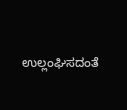ಉಲ್ಲಂಘಿಸದಂತೆ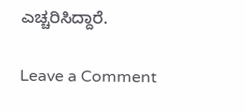ಎಚ್ಚರಿಸಿದ್ದಾರೆ.

Leave a Comment